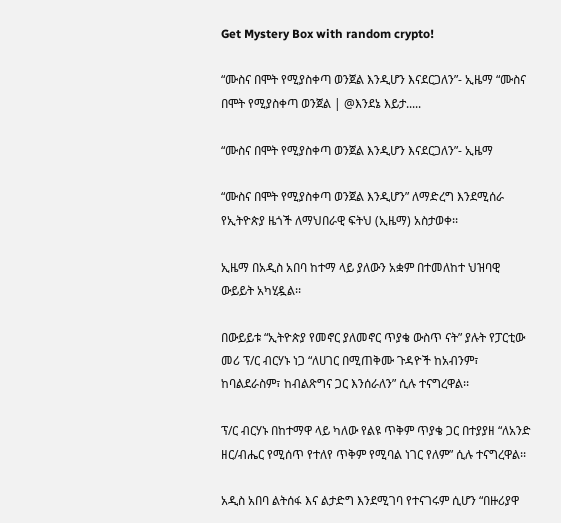Get Mystery Box with random crypto!

“ሙስና በሞት የሚያስቀጣ ወንጀል እንዲሆን እናደርጋለን”- ኢዜማ “ሙስና በሞት የሚያስቀጣ ወንጀል | @እንደኔ እይታ.....

“ሙስና በሞት የሚያስቀጣ ወንጀል እንዲሆን እናደርጋለን”- ኢዜማ

“ሙስና በሞት የሚያስቀጣ ወንጀል እንዲሆን” ለማድረግ እንደሚሰራ የኢትዮጵያ ዜጎች ለማህበራዊ ፍትህ (ኢዜማ) አስታወቀ፡፡

ኢዜማ በአዲስ አበባ ከተማ ላይ ያለውን አቋም በተመለከተ ህዝባዊ ውይይት አካሂዷል፡፡

በውይይቱ “ኢትዮጵያ የመኖር ያለመኖር ጥያቄ ውስጥ ናት” ያሉት የፓርቲው መሪ ፕ/ር ብርሃኑ ነጋ “ለሀገር በሚጠቅሙ ጉዳዮች ከአብንም፣ ከባልደራስም፣ ከብልጽግና ጋር እንሰራለን” ሲሉ ተናግረዋል፡፡

ፕ/ር ብርሃኑ በከተማዋ ላይ ካለው የልዩ ጥቅም ጥያቄ ጋር በተያያዘ “ለአንድ ዘር/ብሔር የሚሰጥ የተለየ ጥቅም የሚባል ነገር የለም” ሲሉ ተናግረዋል፡፡

አዲስ አበባ ልትሰፋ እና ልታድግ እንደሚገባ የተናገሩም ሲሆን “በዙሪያዋ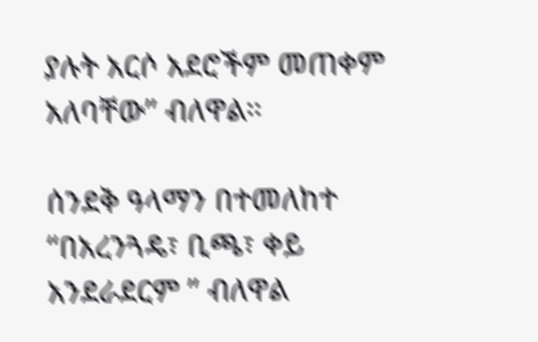ያሉት አርሶ አደሮችም መጠቀም አለባቸው” ብለዋል።

ሰንደቅ ዓላማን በተመለከተ “በአረንጓዴ፣ ቢጫ፣ ቀይ አንደራደርም ” ብለዋል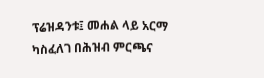ፕሬዝዳንቱ፤ መሐል ላይ አርማ ካስፈለገ በሕዝብ ምርጫና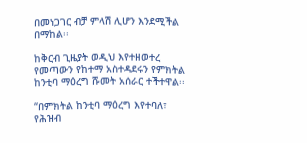በመነጋገር ብቻ ምላሽ ሊሆን እንደሚችል በማከል፡፡

ከቅርብ ጊዜያት ወዲህ እየተዘወተረ የመጣውን የከተማ አስተዳደሩን የምክትል ከንቲባ ማዕረግ ሹመት አሰራር ተችተዋል፡፡

“በምክትል ከንቲባ ማዕረግ እየተባለ፣ የሕዝብ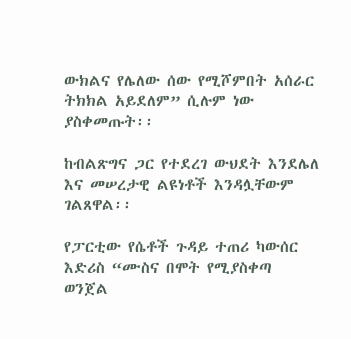ውክልና የሌለው ሰው የሚሾምበት አሰራር ትክክል አይደለም” ሲሉም ነው ያስቀመጡት፡፡

ከብልጽግና ጋር የተደረገ ውህደት እንደሌለ እና መሠረታዊ ልዩነቶች እንዳሏቸውም ገልጸዋል፡፡

የፓርቲው የሴቶች ጉዳይ ተጠሪ ካውሰር እድሪስ “ሙስና በሞት የሚያስቀጣ ወንጀል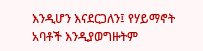እንዲሆን እናደርጋለን፤ የሃይማኖት አባቶች እንዲያወግዙትም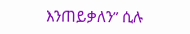እንጠይቃለን” ሲሉ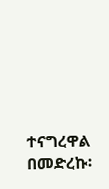ተናግረዋል በመድረኩ፡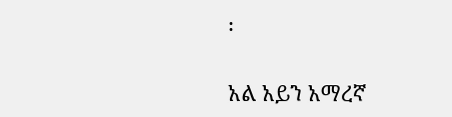፡

አል አይን አማረኛ